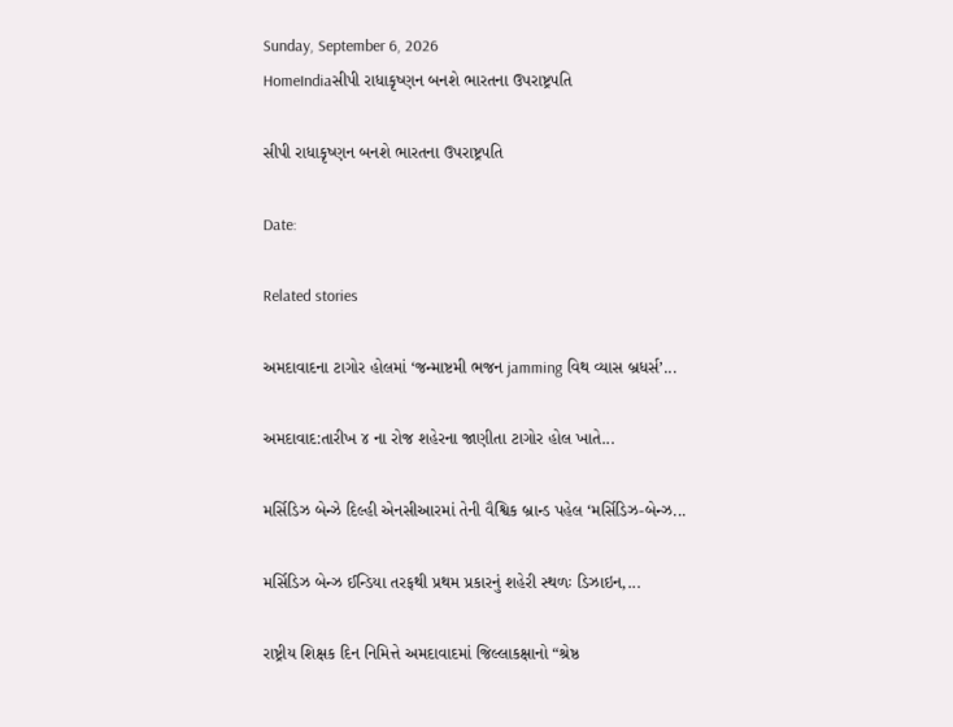Sunday, September 6, 2026
HomeIndiaસીપી રાધાકૃષ્ણન બનશે ભારતના ઉપરાષ્ટ્રપતિ

સીપી રાધાકૃષ્ણન બનશે ભારતના ઉપરાષ્ટ્રપતિ

Date:

Related stories

અમદાવાદના ટાગોર હોલમાં ‘જન્માષ્ટમી ભજન jamming વિથ વ્યાસ બ્રધર્સ’...

અમદાવાદ:તારીખ ૪ ના રોજ શહેરના જાણીતા ટાગોર હોલ ખાતે...

મર્સિડિઝ બેન્ઝે દિલ્હી એનસીઆરમાં તેની વૈશ્વિક બ્રાન્ડ પહેલ ‘મર્સિડિઝ-બેન્ઝ...

મર્સિડિઝ બેન્ઝ ઈન્ડિયા તરફથી પ્રથમ પ્રકારનું શહેરી સ્થળઃ ડિઝાઇન,...

રાષ્ટ્રીય શિક્ષક દિન નિમિત્તે અમદાવાદમાં જિલ્લાકક્ષાનો “શ્રેષ્ઠ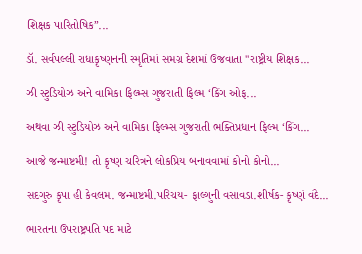શિક્ષક પારિતોષિક”...

ડૉ. સર્વપલ્લી રાધાકૃષ્ણનની સ્મૃતિમાં સમગ્ર દેશમાં ઉજવાતા "રાષ્ટ્રીય શિક્ષક...

ઝી સ્ટુડિયોઝ અને વામિકા ફિલ્મ્સ ગુજરાતી ફિલ્મ ‘કિંગ ઓફ...

અથવા ઝી સ્ટુડિયોઝ અને વામિકા ફિલ્મ્સ ગુજરાતી ભક્તિપ્રધાન ફિલ્મ ‘કિંગ...

આજે જન્માષ્ટમી! તો કૃષ્ણ ચરિત્રને લોકપ્રિય બનાવવામાં કોનો કોનો...

સદગુરુ કૃપા હી કેવલમ. જન્માષ્ટમી.પરિચય- ફાલ્ગુની વસાવડા.શીર્ષક- કૃષ્ણં વંદે...

ભારતના ઉપરાષ્ટ્રપતિ પદ માટે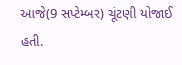આજે(9 સપ્ટેમ્બર) ચૂંટણી યોજાઈ હતી.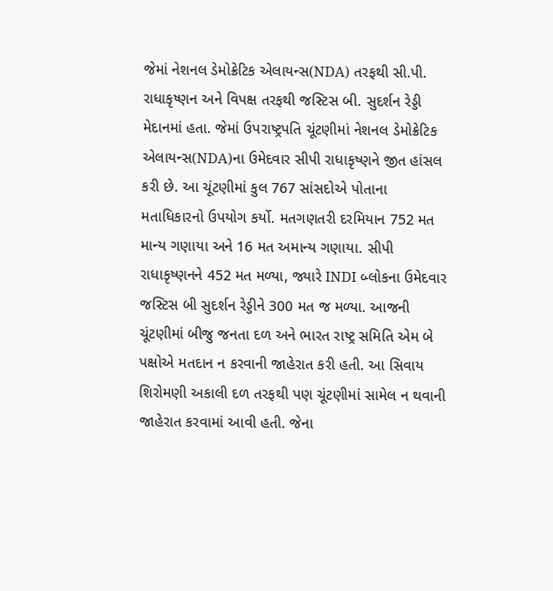જેમાં નેશનલ ડેમોક્રેટિક એલાયન્સ(NDA) તરફથી સી.પી. રાધાકૃષ્ણન અને વિપક્ષ તરફથી જસ્ટિસ બી. સુદર્શન રેડ્ડી મેદાનમાં હતા. જેમાં ઉપરાષ્ટ્રપતિ ચૂંટણીમાં નેશનલ ડેમોક્રેટિક એલાયન્સ(NDA)ના ઉમેદવાર સીપી રાધાકૃષ્ણને જીત હાંસલ કરી છે. આ ચૂંટણીમાં કુલ 767 સાંસદોએ પોતાના મતાધિકારનો ઉપયોગ કર્યો. મતગણતરી દરમિયાન 752 મત માન્ય ગણાયા અને 16 મત અમાન્ય ગણાયા. સીપી રાધાકૃષ્ણનને 452 મત મળ્યા, જ્યારે INDI બ્લોકના ઉમેદવાર જસ્ટિસ બી સુદર્શન રેડ્ડીને 300 મત જ મળ્યા. આજની ચૂંટણીમાં બીજુ જનતા દળ અને ભારત રાષ્ટ્ર સમિતિ એમ બે પક્ષોએ મતદાન ન કરવાની જાહેરાત કરી હતી. આ સિવાય શિરોમણી અકાલી દળ તરફથી પણ ચૂંટણીમાં સામેલ ન થવાની જાહેરાત કરવામાં આવી હતી. જેના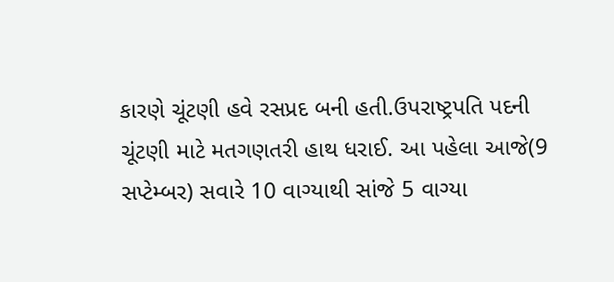કારણે ચૂંટણી હવે રસપ્રદ બની હતી.ઉપરાષ્ટ્રપતિ પદની ચૂંટણી માટે મતગણતરી હાથ ધરાઈ. આ પહેલા આજે(9 સપ્ટેમ્બર) સવારે 10 વાગ્યાથી સાંજે 5 વાગ્યા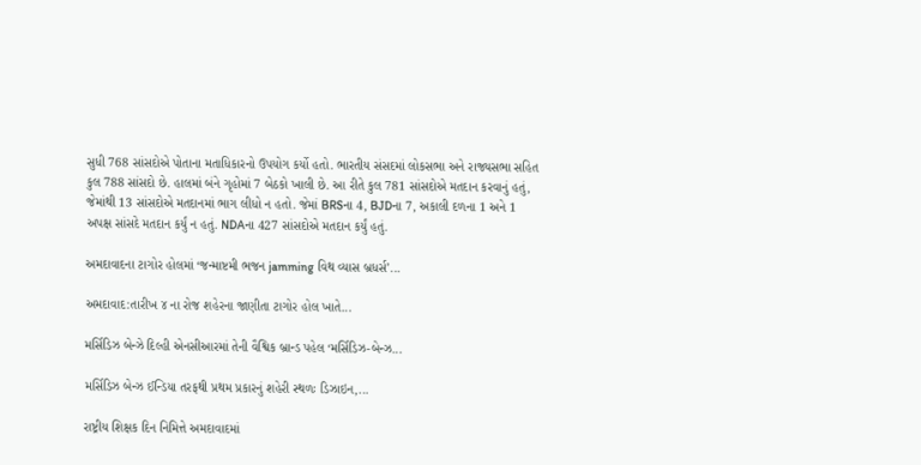સુધી 768 સાંસદોએ પોતાના મતાધિકારનો ઉપયોગ કર્યો હતો. ભારતીય સંસદમાં લોકસભા અને રાજ્યસભા સહિત કુલ 788 સાંસદો છે. હાલમાં બંને ગૃહોમાં 7 બેઠકો ખાલી છે. આ રીતે કુલ 781 સાંસદોએ મતદાન કરવાનું હતું, જેમાંથી 13 સાંસદોએ મતદાનમાં ભાગ લીધો ન હતો. જેમાં BRSના 4, BJDના 7, અકાલી દળના 1 અને 1 અપક્ષ સાંસદે મતદાન કર્યું ન હતું. NDAના 427 સાંસદોએ મતદાન કર્યું હતું.

અમદાવાદના ટાગોર હોલમાં ‘જન્માષ્ટમી ભજન jamming વિથ વ્યાસ બ્રધર્સ’...

અમદાવાદ:તારીખ ૪ ના રોજ શહેરના જાણીતા ટાગોર હોલ ખાતે...

મર્સિડિઝ બેન્ઝે દિલ્હી એનસીઆરમાં તેની વૈશ્વિક બ્રાન્ડ પહેલ ‘મર્સિડિઝ-બેન્ઝ...

મર્સિડિઝ બેન્ઝ ઈન્ડિયા તરફથી પ્રથમ પ્રકારનું શહેરી સ્થળઃ ડિઝાઇન,...

રાષ્ટ્રીય શિક્ષક દિન નિમિત્તે અમદાવાદમાં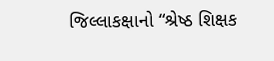જિલ્લાકક્ષાનો “શ્રેષ્ઠ શિક્ષક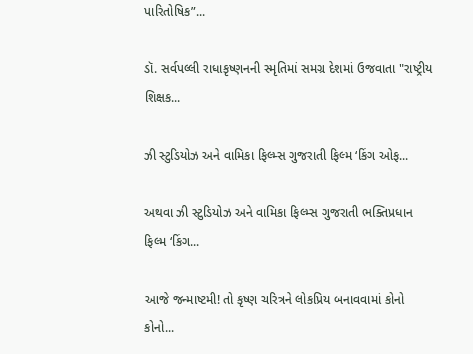પારિતોષિક”...

ડૉ. સર્વપલ્લી રાધાકૃષ્ણનની સ્મૃતિમાં સમગ્ર દેશમાં ઉજવાતા "રાષ્ટ્રીય શિક્ષક...

ઝી સ્ટુડિયોઝ અને વામિકા ફિલ્મ્સ ગુજરાતી ફિલ્મ ‘કિંગ ઓફ...

અથવા ઝી સ્ટુડિયોઝ અને વામિકા ફિલ્મ્સ ગુજરાતી ભક્તિપ્રધાન ફિલ્મ ‘કિંગ...

આજે જન્માષ્ટમી! તો કૃષ્ણ ચરિત્રને લોકપ્રિય બનાવવામાં કોનો કોનો...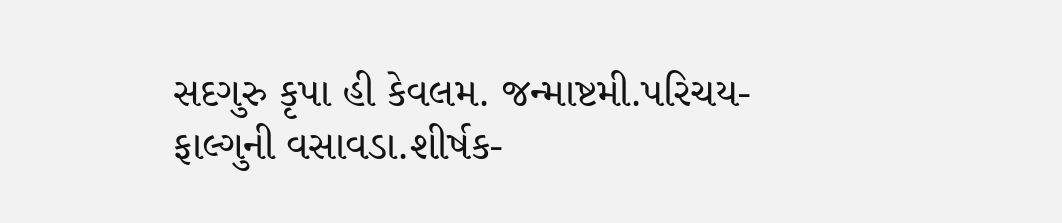સદગુરુ કૃપા હી કેવલમ. જન્માષ્ટમી.પરિચય- ફાલ્ગુની વસાવડા.શીર્ષક-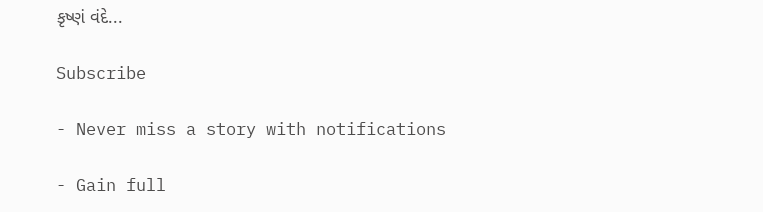કૃષ્ણં વંદે...

Subscribe

- Never miss a story with notifications

- Gain full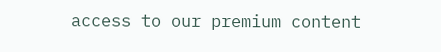access to our premium content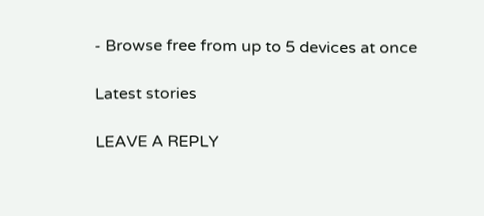- Browse free from up to 5 devices at once

Latest stories

LEAVE A REPLY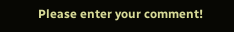Please enter your comment!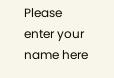Please enter your name here